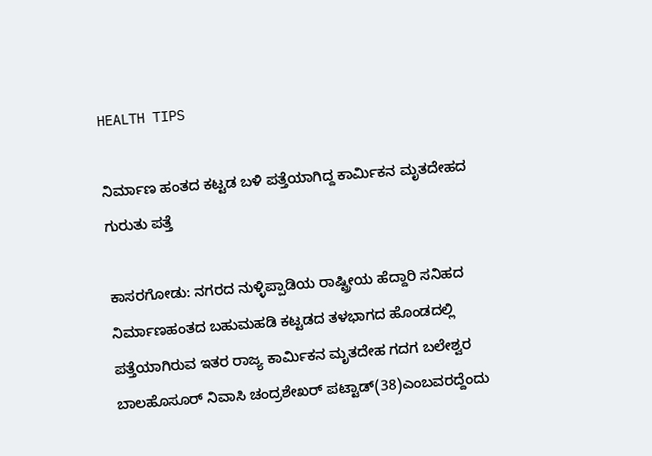HEALTH TIPS

ನಿರ್ಮಾಣ ಹಂತದ ಕಟ್ಟಡ ಬಳಿ ಪತ್ತೆಯಾಗಿದ್ದ ಕಾರ್ಮಿಕನ ಮೃತದೇಹದ ಗುರುತು ಪತ್ತೆ

ಕಾಸರಗೋಡು: ನಗರದ ನುಳ್ಳಿಪ್ಪಾಡಿಯ ರಾಷ್ಟ್ರೀಯ ಹೆದ್ದಾರಿ ಸನಿಹದ ನಿರ್ಮಾಣಹಂತದ ಬಹುಮಹಡಿ ಕಟ್ಟಡದ ತಳಭಾಗದ ಹೊಂಡದಲ್ಲಿ ಪತ್ತೆಯಾಗಿರುವ ಇತರ ರಾಜ್ಯ ಕಾರ್ಮಿಕನ ಮೃತದೇಹ ಗದಗ ಬಲೇಶ್ವರ ಬಾಲಹೊಸೂರ್ ನಿವಾಸಿ ಚಂದ್ರಶೇಖರ್ ಪಟ್ಟಾಡ್(38)ಎಂಬವರದ್ದೆಂದು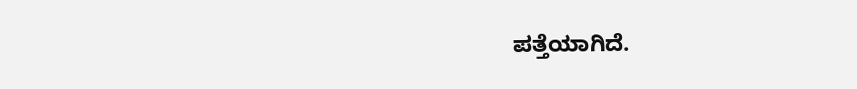ಪತ್ತೆಯಾಗಿದೆ.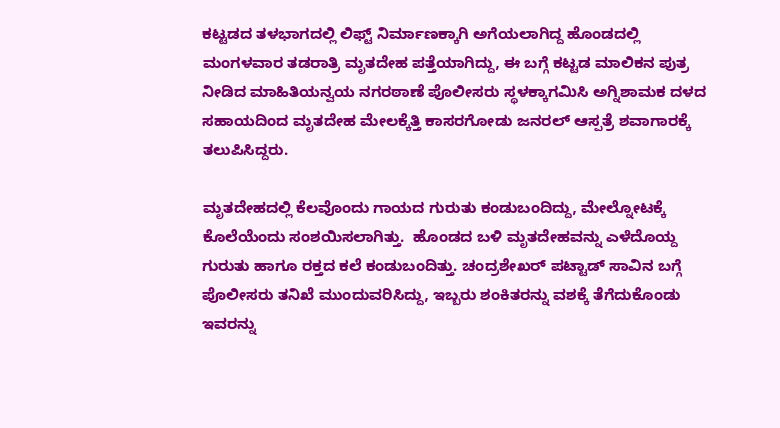ಕಟ್ಟಡದ ತಳಭಾಗದಲ್ಲಿ ಲಿಫ್ಟ್ ನಿರ್ಮಾಣಕ್ಕಾಗಿ ಅಗೆಯಲಾಗಿದ್ದ ಹೊಂಡದಲ್ಲಿ ಮಂಗಳವಾರ ತಡರಾತ್ರಿ ಮೃತದೇಹ ಪತ್ತೆಯಾಗಿದ್ದು, ಈ ಬಗ್ಗೆ ಕಟ್ಟಡ ಮಾಲಿಕನ ಪುತ್ರ ನೀಡಿದ ಮಾಹಿತಿಯನ್ವಯ ನಗರಠಾಣೆ ಪೊಲೀಸರು ಸ್ಥಳಕ್ಕಾಗಮಿಸಿ ಅಗ್ನಿಶಾಮಕ ದಳದ ಸಹಾಯದಿಂದ ಮೃತದೇಹ ಮೇಲಕ್ಕೆತ್ತಿ ಕಾಸರಗೋಡು ಜನರಲ್ ಆಸ್ಪತ್ರೆ ಶವಾಗಾರಕ್ಕೆ ತಲುಪಿಸಿದ್ದರು.

ಮೃತದೇಹದಲ್ಲಿ ಕೆಲವೊಂದು ಗಾಯದ ಗುರುತು ಕಂಡುಬಂದಿದ್ದು, ಮೇಲ್ನೋಟಕ್ಕೆ ಕೊಲೆಯೆಂದು ಸಂಶಯಿಸಲಾಗಿತ್ತು.  ಹೊಂಡದ ಬಳಿ ಮೃತದೇಹವನ್ನು ಎಳೆದೊಯ್ದ ಗುರುತು ಹಾಗೂ ರಕ್ತದ ಕಲೆ ಕಂಡುಬಂದಿತ್ತು. ಚಂದ್ರಶೇಖರ್ ಪಟ್ಟಾಡ್ ಸಾವಿನ ಬಗ್ಗೆ ಪೊಲೀಸರು ತನಿಖೆ ಮುಂದುವರಿಸಿದ್ದು, ಇಬ್ಬರು ಶಂಕಿತರನ್ನು ವಶಕ್ಕೆ ತೆಗೆದುಕೊಂಡು ಇವರನ್ನು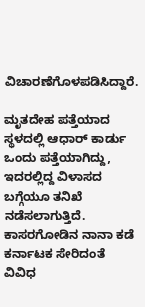ವಿಚಾರಣೆಗೊಳಪಡಿಸಿದ್ದಾರೆ.

ಮೃತದೇಹ ಪತ್ತೆಯಾದ ಸ್ಥಳದಲ್ಲಿ ಆಧಾರ್ ಕಾರ್ಡು ಒಂದು ಪತ್ತೆಯಾಗಿದ್ದು, ಇದರಲ್ಲಿದ್ದ ವಿಳಾಸದ ಬಗ್ಗೆಯೂ ತನಿಖೆ ನಡೆಸಲಾಗುತ್ತಿದೆ. ಕಾಸರಗೋಡಿನ ನಾನಾ ಕಡೆ ಕರ್ನಾಟಕ ಸೇರಿದಂತೆ ವಿವಿಧ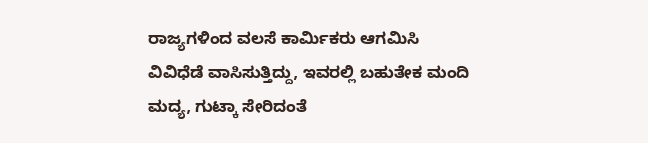ರಾಜ್ಯಗಳಿಂದ ವಲಸೆ ಕಾರ್ಮಿಕರು ಆಗಮಿಸಿ ವಿವಿಧೆಡೆ ವಾಸಿಸುತ್ತಿದ್ದು, ಇವರಲ್ಲಿ ಬಹುತೇಕ ಮಂದಿ ಮದ್ಯ, ಗುಟ್ಕಾ ಸೇರಿದಂತೆ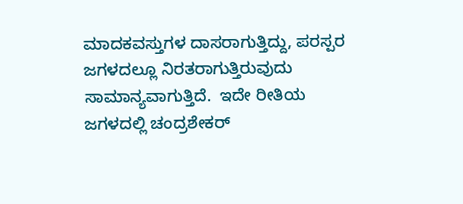ಮಾದಕವಸ್ತುಗಳ ದಾಸರಾಗುತ್ತಿದ್ದು, ಪರಸ್ಪರ ಜಗಳದಲ್ಲೂ ನಿರತರಾಗುತ್ತಿರುವುದು ಸಾಮಾನ್ಯವಾಗುತ್ತಿದೆ.  ಇದೇ ರೀತಿಯ ಜಗಳದಲ್ಲಿ ಚಂದ್ರಶೇಕರ್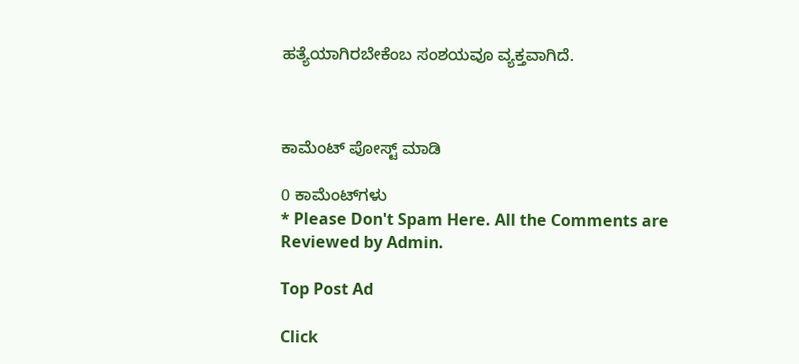ಹತ್ಯೆಯಾಗಿರಬೇಕೆಂಬ ಸಂಶಯವೂ ವ್ಯಕ್ತವಾಗಿದೆ.



ಕಾಮೆಂಟ್‌‌ ಪೋಸ್ಟ್‌ ಮಾಡಿ

0 ಕಾಮೆಂಟ್‌ಗಳು
* Please Don't Spam Here. All the Comments are Reviewed by Admin.

Top Post Ad

Click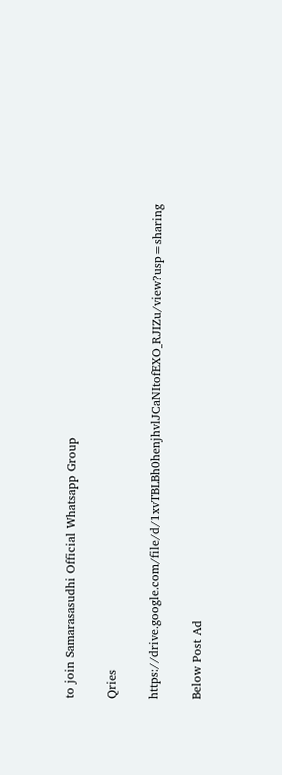to join Samarasasudhi Official Whatsapp Group

Qries

https://drive.google.com/file/d/1xvTBLBh0henjhvlJCaNItofEXO_RJIZu/view?usp=sharing

Below Post Ad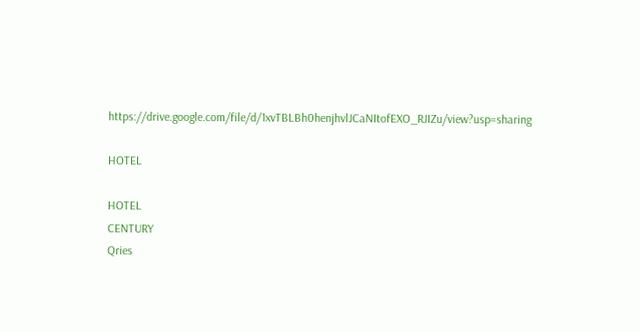https://drive.google.com/file/d/1xvTBLBh0henjhvlJCaNItofEXO_RJIZu/view?usp=sharing

HOTEL

HOTEL
CENTURY
Qries